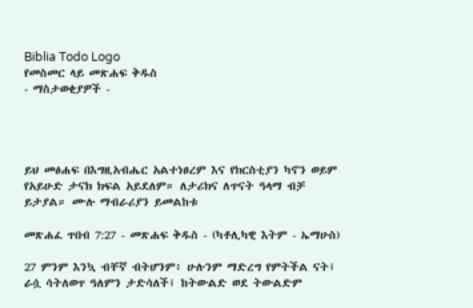Biblia Todo Logo
የመስመር ላይ መጽሐፍ ቅዱስ
- ማስታወቂያዎች -




ይህ መፅሐፍ በእግዚአብሔር አልተነፀረም እና የክርስቲያን ካኖን ወይም የአይሁድ ታናክ ክፍል አይደለም። ለታሪክና ለጥናት ዓላማ ብቻ ይታያል። ሙሉ ማብራሪያን ይመልከቱ

መጽሐፈ ጥበብ 7:27 - መጽሐፍ ቅዱስ - (ካቶሊካዊ እትም - ኤማሁስ)

27 ምንም እንኳ ብቸኛ ብትሆንም፥ ሁሉንም ማድረግ የምትችል ናት፤ ራሷ ሳትለወጥ ዓለምን ታድሳለች፤ ከትውልድ ወደ ትውልድም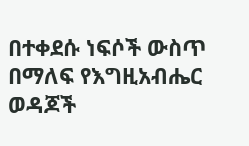በተቀደሱ ነፍሶች ውስጥ በማለፍ የእግዚአብሔር ወዳጆች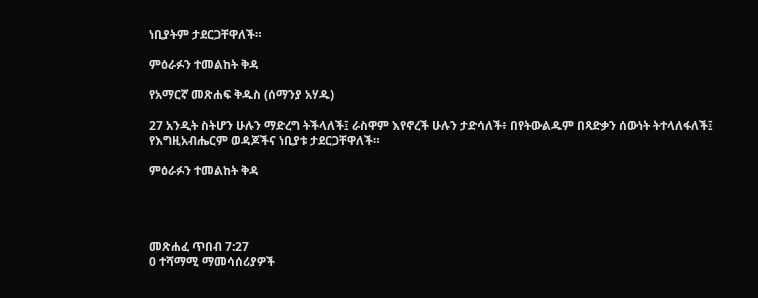ነቢያትም ታደርጋቸዋለች።

ምዕራፉን ተመልከት ቅዳ

የአማርኛ መጽሐፍ ቅዱስ (ሰማንያ አሃዱ)

27 አንዲት ስትሆን ሁሉን ማድረግ ትችላለች፤ ራስዋም እየኖረች ሁሉን ታድሳለች፥ በየትውልዱም በጻድቃን ሰውነት ትተላለፋለች፤ የእግዚአብሔርም ወዳጆችና ነቢያቱ ታደርጋቸዋለች።

ምዕራፉን ተመልከት ቅዳ




መጽሐፈ ጥበብ 7:27
0 ተሻማሚ ማመሳሰሪያዎች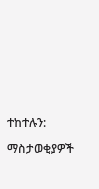ተከተሉን:

ማስታወቂያዎች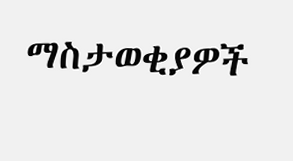ማስታወቂያዎች